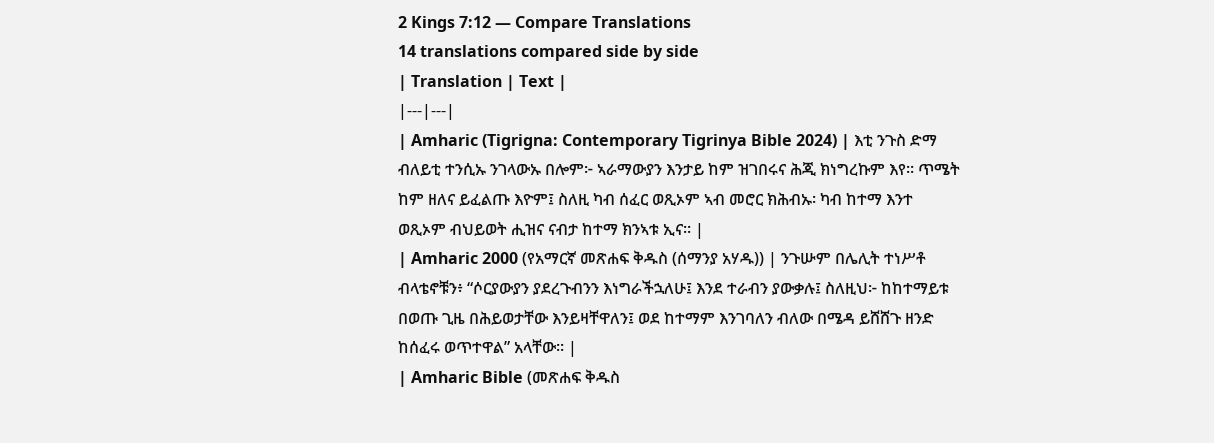2 Kings 7:12 — Compare Translations
14 translations compared side by side
| Translation | Text |
|---|---|
| Amharic (Tigrigna: Contemporary Tigrinya Bible 2024) | እቲ ንጉስ ድማ ብለይቲ ተንሲኡ ንገላውኡ በሎም፦ ኣራማውያን እንታይ ከም ዝገበሩና ሕጂ ክነግረኩም እየ። ጥሜት ከም ዘለና ይፈልጡ እዮም፤ ስለዚ ካብ ሰፈር ወጺኦም ኣብ መሮር ክሕብኡ፡ ካብ ከተማ እንተ ወጺኦም ብህይወት ሒዝና ናብታ ከተማ ክንኣቱ ኢና። |
| Amharic 2000 (የአማርኛ መጽሐፍ ቅዱስ (ሰማንያ አሃዱ)) | ንጉሡም በሌሊት ተነሥቶ ብላቴኖቹን፥ “ሶርያውያን ያደረጉብንን እነግራችኋለሁ፤ እንደ ተራብን ያውቃሉ፤ ስለዚህ፦ ከከተማይቱ በወጡ ጊዜ በሕይወታቸው እንይዛቸዋለን፤ ወደ ከተማም እንገባለን ብለው በሜዳ ይሸሸጉ ዘንድ ከሰፈሩ ወጥተዋል” አላቸው። |
| Amharic Bible (መጽሐፍ ቅዱስ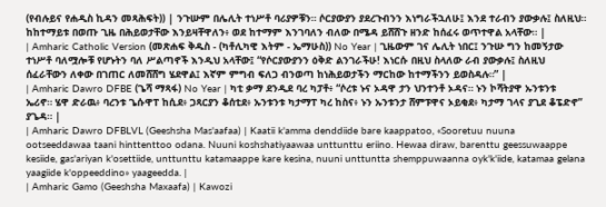(የብሉይና የሐዲስ ኪዳን መጻሕፍት)) | ንጉሡም በሌሊት ተነሥቶ ባሪያዎቹን። ሶርያውያን ያደረጉብንን እነግራችኋለሁ፤ እንደ ተራብን ያውቃሉ፤ ስለዚህ። ከከተማይቱ በወጡ ጊዜ በሕይወታቸው እንይዛቸዋለን፥ ወደ ከተማም እንገባለን ብለው በሜዳ ይሸሸጉ ዘንድ ከሰፈሩ ወጥተዋል አላቸው። |
| Amharic Catholic Version (መጽሐፍ ቅዱስ - (ካቶሊካዊ እትም - ኤማሁስ)) No Year | ጊዜውም ገና ሌሊት ነበር፤ ንጉሡ ግን ከመኝታው ተነሥቶ ባለሟሎቹ የሆኑትን ባለ ሥልጣኖች እንዲህ አላቸው፤ “የሶርያውያንን ዕቅድ ልንገራችሁ! እነርሱ በዚህ ስላለው ራብ ያውቃሉ፤ ስለዚህ ሰፈራቸውን ለቀው በገጠር ለመሸሸግ ሄደዋል፤ እኛም ምግብ ፍለጋ ብንወጣ ከነሕይወታችን ማርከው ከተማችንን ይወስዳሉ።” |
| Amharic Dawro DFBE (ጌሻ ማጻፋ) No Year | ካቲ ቃማ ደንዲደ ባረ ካፓቶ፥ “ሶረቱ ኑና ኦዳዋ ታን ህንተንቶ ኦዳና። ኑን ኮሻትያዋ ኡንቱንቱ ኤሪኖ። ሄዋ ድራዉ፥ ባረንቱ ጌሱዋፐ ከሲደ፥ ጋጻርያን ቆሰቲደ፥ ኡንቱንቱ ካታማፐ ካረ ከስና፥ ኑን ኡንቱንታ ሸምፑዋና ኦይቂደ፥ ካታማ ገላና ያጊደ ቆፔድኖ” ያጌዳ። |
| Amharic Dawro DFBLVL (Geeshsha Mas'aafaa) | Kaatii k'amma denddiide bare kaappatoo, «Sooretuu nuuna ootseeddawaa taani hinttenttoo odana. Nuuni koshshatiyaawaa unttunttu eriino. Hewaa diraw, barenttu geessuwaappe kesiide, gas'ariyan k'osettiide, unttunttu katamaappe kare kesina, nuuni unttuntta shemppuwaanna oyk'k'iide, katamaa gelana yaagiide k'oppeeddino» yaageedda. |
| Amharic Gamo (Geeshsha Maxaafa) | Kawozi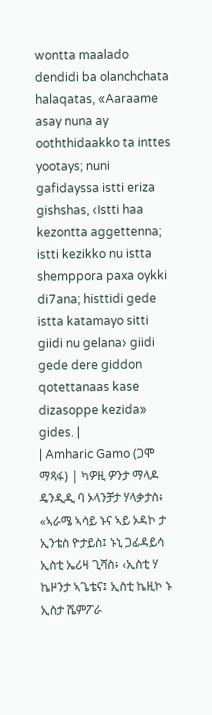wontta maalado dendidi ba olanchchata halaqatas, «Aaraame asay nuna ay ooththidaakko ta inttes yootays; nuni gafidayssa istti eriza gishshas, ‹Istti haa kezontta aggettenna; istti kezikko nu istta shemppora paxa oykki di7ana; histtidi gede istta katamayo sitti giidi nu gelana› giidi gede dere giddon qotettanaas kase dizasoppe kezida» gides. |
| Amharic Gamo (ጋሞ ማጻፋ) | ካዎዚ ዎንታ ማላዶ ዴንዲዲ ባ ኦላንቻታ ሃላቃታስ፥ «ኣራሜ ኣሳይ ኑና ኣይ ኦዳኮ ታ ኢንቴስ ዮታይስ፤ ኑኒ ጋፊዳይሳ ኢስቲ ኤሪዛ ጊሻስ፥ ‹ኢስቲ ሃ ኬዞንታ ኣጌቴና፤ ኢስቲ ኬዚኮ ኑ ኢስታ ሼምፖራ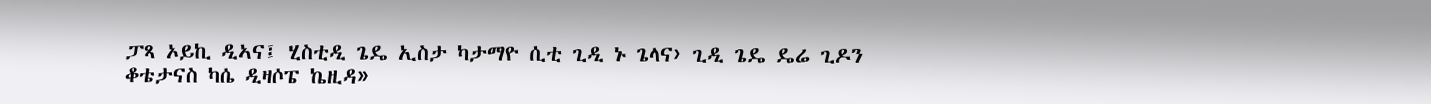ፓጻ ኦይኪ ዲኣና፤ ሂስቲዲ ጌዴ ኢስታ ካታማዮ ሲቲ ጊዲ ኑ ጌላና› ጊዲ ጌዴ ዴሬ ጊዶን ቆቴታናስ ካሴ ዲዛሶፔ ኬዚዳ»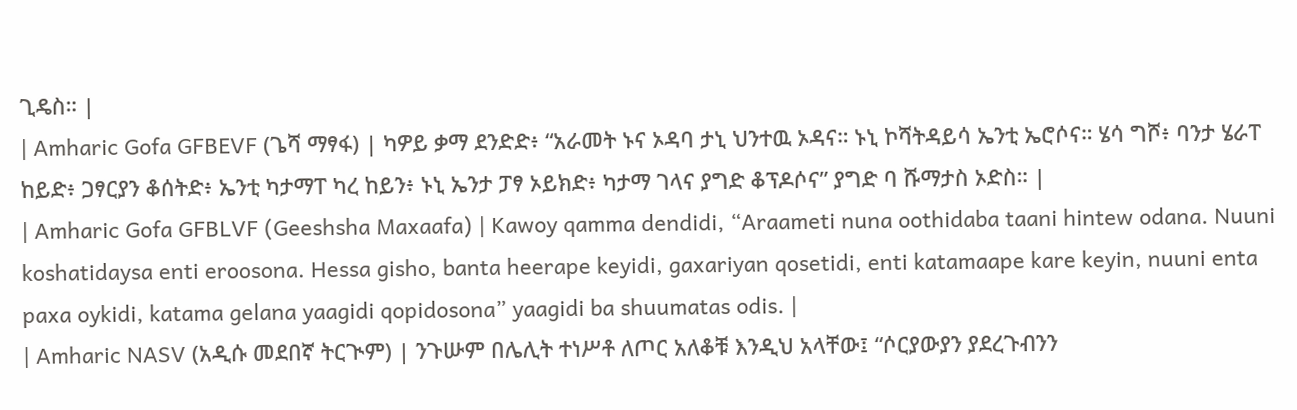ጊዴስ። |
| Amharic Gofa GFBEVF (ጌሻ ማፃፋ) | ካዎይ ቃማ ደንድድ፥ “አራመት ኑና ኦዳባ ታኒ ህንተዉ ኦዳና። ኑኒ ኮሻትዳይሳ ኤንቲ ኤሮሶና። ሄሳ ግሾ፥ ባንታ ሄራፐ ከይድ፥ ጋፃርያን ቆሰትድ፥ ኤንቲ ካታማፐ ካረ ከይን፥ ኑኒ ኤንታ ፓፃ ኦይክድ፥ ካታማ ገላና ያግድ ቆፕዶሶና” ያግድ ባ ሹማታስ ኦድስ። |
| Amharic Gofa GFBLVF (Geeshsha Maxaafa) | Kawoy qamma dendidi, “Araameti nuna oothidaba taani hintew odana. Nuuni koshatidaysa enti eroosona. Hessa gisho, banta heerape keyidi, gaxariyan qosetidi, enti katamaape kare keyin, nuuni enta paxa oykidi, katama gelana yaagidi qopidosona” yaagidi ba shuumatas odis. |
| Amharic NASV (አዲሱ መደበኛ ትርጒም) | ንጉሡም በሌሊት ተነሥቶ ለጦር አለቆቹ እንዲህ አላቸው፤ “ሶርያውያን ያደረጉብንን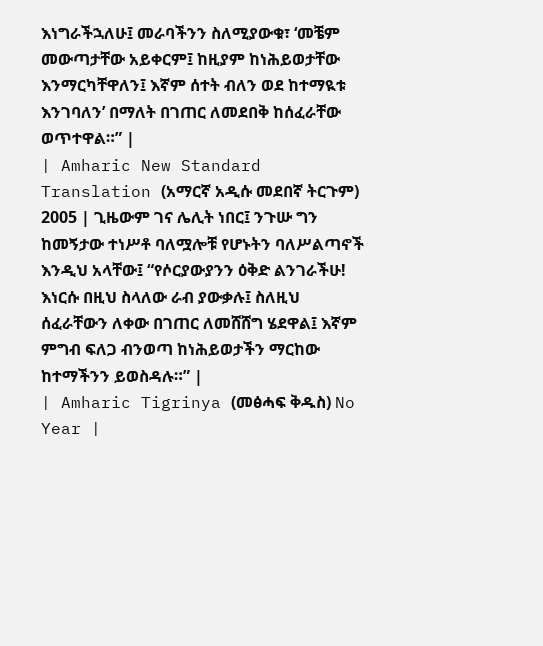እነግራችኋለሁ፤ መራባችንን ስለሚያውቁ፣ ‘መቼም መውጣታቸው አይቀርም፤ ከዚያም ከነሕይወታቸው እንማርካቸዋለን፤ እኛም ሰተት ብለን ወደ ከተማዪቱ እንገባለን’ በማለት በገጠር ለመደበቅ ከሰፈራቸው ወጥተዋል።” |
| Amharic New Standard Translation (አማርኛ አዲሱ መደበኛ ትርጉም) 2005 | ጊዜውም ገና ሌሊት ነበር፤ ንጉሡ ግን ከመኝታው ተነሥቶ ባለሟሎቹ የሆኑትን ባለሥልጣኖች እንዲህ አላቸው፤ “የሶርያውያንን ዕቅድ ልንገራችሁ! እነርሱ በዚህ ስላለው ራብ ያውቃሉ፤ ስለዚህ ሰፈራቸውን ለቀው በገጠር ለመሸሸግ ሄደዋል፤ እኛም ምግብ ፍለጋ ብንወጣ ከነሕይወታችን ማርከው ከተማችንን ይወስዳሉ።” |
| Amharic Tigrinya (መፅሓፍ ቅዱስ) No Year |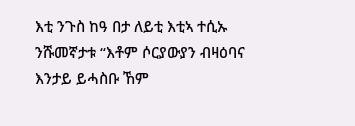እቲ ንጉስ ከዓ በታ ለይቲ እቲኣ ተሲኡ ንሹመኛታቱ “እቶም ሶርያውያን ብዛዕባና እንታይ ይሓስቡ ኸም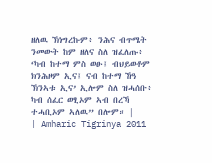ዘለዉ ኽነግረኩም፥ ንሕና ብጥሜት ንመውት ከም ዘለና ስለ ዝፈለጡ፥ ‘ካብ ከተማ ምስ ወፁ፤ ብህይወቶም ክንሕዞም ኢና፤ ናብ ከተማ ኸዓ ኽንኣቱ ኢና’ ኢሎም ስለ ዝሓሰቡ፥ ካብ ሰፈር ወፂኦም ኣብ በረኻ ተሓቢኦም ኣለዉ” በሎም። |
| Amharic Tigrinya 2011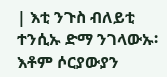| እቲ ንጉስ ብለይቲ ተንሲኡ ድማ ንገላውኡ፡ እቶም ሶርያውያን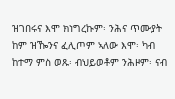ዝገበሩና እሞ ክነግረኩም፡ ንሕና ጥሙያት ከም ዝዀንና ፈሊጦም ኣለው እሞ፡ ካብ ከተማ ምስ ወጹ፡ ብህይወቶም ንሕዞም፡ ናብ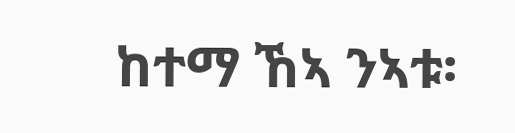ከተማ ኸኣ ንኣቱ፡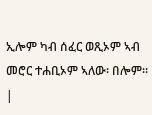ኢሎም ካብ ሰፈር ወጺኦም ኣብ መሮር ተሐቢኦም ኣለው፡ በሎም። |